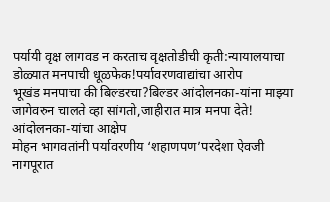पर्यायी वृक्ष लागवड न करताच वृक्षतोडीची कृती:न्यायालयाचा डोळ्यात मनपाची धूळफेक!पर्यावरणवाद्यांचा आरोप
भूखंड मनपाचा की बिल्डरचा?बिल्डर आंदोलनका-यांना माझ्या जागेवरुन चालते व्हा सांगतो,जाहीरात मात्र मनपा देते! आंदोलनका-यांचा आक्षेप
मोहन भागवतांनी पर्यावरणीय ‘शहाणपण’परदेशा ऐवजी नागपूरात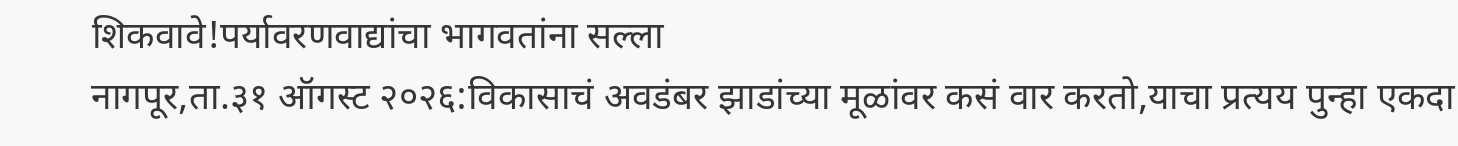शिकवावे!पर्यावरणवाद्यांचा भागवतांना सल्ला
नागपूर,ता.३१ ऑगस्ट २०२६:विकासाचं अवडंबर झाडांच्या मूळांवर कसं वार करतो,याचा प्रत्यय पुन्हा एकदा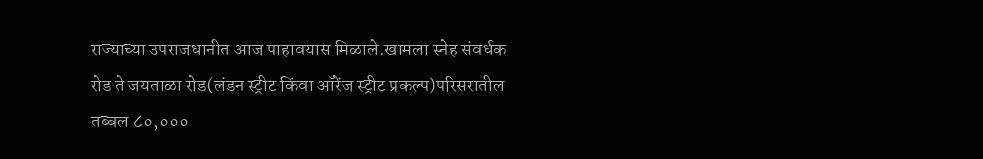राज्याच्या उपराजधानीत आज पाहावयास मिळाले.खामला स्नेह संवर्धक रोड ते जयताळा रोड(लंडन स्ट्रीट किंवा ऑरेंज स्ट्रीट प्रकल्प)परिसरातील तब्बल ८०,०००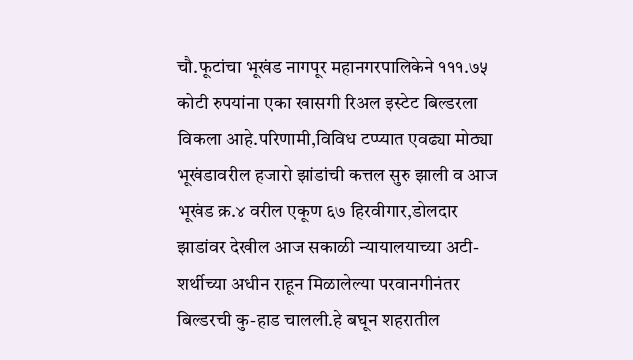चौ.फूटांचा भूखंड नागपूर महानगरपालिकेने १११.७५ कोटी रुपयांना एका खासगी रिअल इस्टेट बिल्डरला विकला आहे.परिणामी,विविध टप्प्यात एवढ्या मोठ्या भूखंडावरील हजारो झांडांची कत्तल सुरु झाली व आज भूखंड क्र.४ वरील एकूण ६७ हिरवीगार,डोलदार झाडांवर देखील आज सकाळी न्यायालयाच्या अटी-शर्थीच्या अधीन राहून मिळालेल्या परवानगीनंतर बिल्डरची कु-हाड चालली.हे बघून शहरातील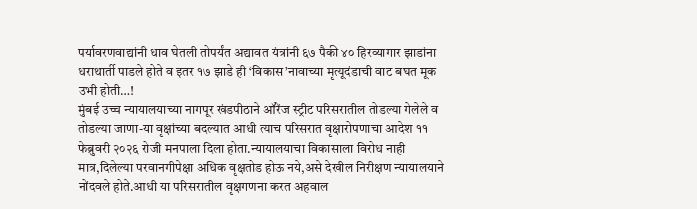पर्यावरणवाद्यांनी धाव घेतली तोपर्यंत अद्यावत यंत्रांनी ६७ पैकी ४० हिरव्यागार झाडांना धराथार्ती पाडले होते व इतर १७ झाडे ही ‘विकास’नावाच्या मृत्यूदंडाची वाट बघत मूक उभी होती…!
मुंबई उच्च न्यायालयाच्या नागपूर खंडपीठाने ऑरेंज स्ट्रीट परिसरातील तोडल्या गेलेले व तोडल्या जाणा-या वृक्षांच्या बदल्यात आधी त्याच परिसरात वृक्षारोपणाचा आदेश ११ फेब्रुवरी २०२६ रोजी मनपाला दिला होता.न्यायालयाचा विकासाला विरोध नाही मात्र,दिलेल्या परवानगीपेक्षा अधिक वृक्षतोड होऊ नये,असे देखील निरीक्षण न्यायालयाने नोंदवले होते.आधी या परिसरातील वृक्षगणना करत अहवाल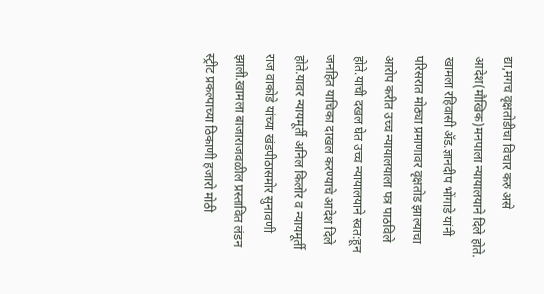द्या,मगच वृक्षतोडीचा विचार करु असे आदेश(मौखिक)मनपाला न्यायालयाने दिले होते.
खामला रहिवासी ॲड.ज्ञानदीप भोंगाडे यांनी परिसरात मोठ्या प्रमाणावर वृक्षतोड झाल्याचा आरोप करीत उच्च न्यायालयाला पत्र पाठविले होते.याची दखल घेत उच्च न्यायालयाने स्वत:हून जनहित याचिका दाखल करण्याचे आदेश दिले होते.यावर न्यायमूर्ती अनिल किलोर व न्यायमूर्ती राज वाकोडे यांच्या खंडपीठासमोर सुनावणी झाली.खामला बाजाराजवळील प्रस्तावित लंडन स्ट्रीट प्रकल्पाच्या ठिकाणी हजारो मोठी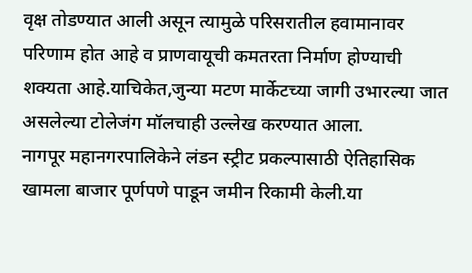वृक्ष तोडण्यात आली असून त्यामुळे परिसरातील हवामानावर परिणाम होत आहे व प्राणवायूची कमतरता निर्माण होण्याची शक्यता आहे.याचिकेत,जुन्या मटण मार्केटच्या जागी उभारल्या जात असलेल्या टोलेजंग मॉलचाही उल्लेख करण्यात आला.
नागपूर महानगरपालिकेने लंडन स्ट्रीट प्रकल्पासाठी ऐतिहासिक खामला बाजार पूर्णपणे पाडून जमीन रिकामी केली.या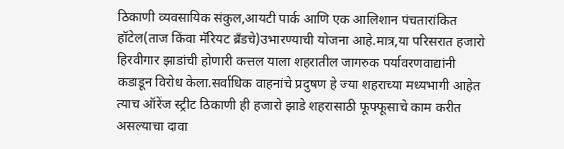ठिकाणी व्यवसायिक संकुल,आयटी पार्क आणि एक आलिशान पंचतारांकित हॉटेल(ताज किंवा मॅरियट ब्रँडचे)उभारण्याची योजना आहे.मात्र,या परिसरात हजारो हिरवीगार झाडांची होणारी कत्तल याला शहरातील जागरुक पर्यावरणवाद्यांनी कडाडून विरोध केला.सर्वाधिक वाहनांचे प्रदुषण हे ज्या शहराच्या मध्यभागी आहेत त्याच ऑरेंज स्ट्रीट ठिकाणी ही हजारो झाडे शहरासाठी फूफ्फूसाचे काम करीत असल्याचा दावा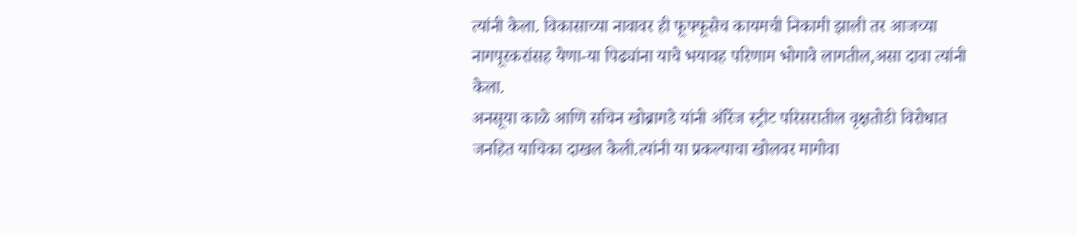त्यांनी केला. विकासाच्या नावावर ही फूफ्फूसेच कायमची निकामी झाली तर आजच्या नागपूरकरांसह येणा-या पिढ्यांना याचे भयावह परिणाम भोगावे लागतील,असा दावा त्यांनी केला.
अनसूया काळे आणि सचिन खोब्रागडे यांनी ऑरेंज स्ट्रीट परिसरातील वृक्षतोडी विरोधात जनहित याचिका दाखल केली.त्यांनी या प्रकल्पाचा खोलवर मागोवा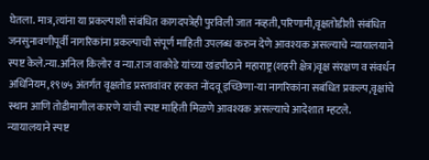घेतला. मात्र,त्यांना या प्रकल्पाशी संबंधित कागदपत्रेही पुरविली जात नव्हती,परिणामी,वृक्षतोडीशी संबंधित जनसुनावणीपूर्वी नागरिकांना प्रकल्पाची संपूर्ण माहिती उपलब्ध करुन देणे आवश्यक असल्याचे न्यायालयाने स्पष्ट केले.न्या.अनिल किलोर व न्या.राज वाकोडे यांच्या खंडपीठाने महाराष्ट्र(शहरी क्षेत्र)वृक्ष संरक्षण व संवर्धन अधिनियम,१९७५ अंतर्गत वृक्षतोड प्रस्तावांवर हरकत नोंदवू इच्छिणा-या नागरिकांना सबंधित प्रकल्प,वृक्षांचे स्थान आणि तोडीमागील कारणे यांची स्पष्ट माहिती मिळणे आवश्यक असल्याचे आदेशात म्हटले.
न्यायालयाने स्पष्ट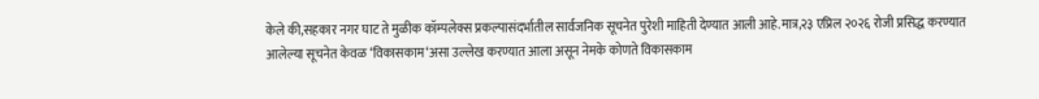केले की,सहकार नगर घाट ते मुळीक कॉम्पलेक्स प्रकल्पासंदर्भातील सार्वजनिक सूचनेत पुरेशी माहिती देण्यात आली आहे.मात्र,२३ एप्रिल २०२६ रोजी प्रसिद्ध करण्यात आलेल्या सूचनेत केवळ ‘विकासकाम‘असा उल्लेख करण्यात आला असून नेमके कोणते विकासकाम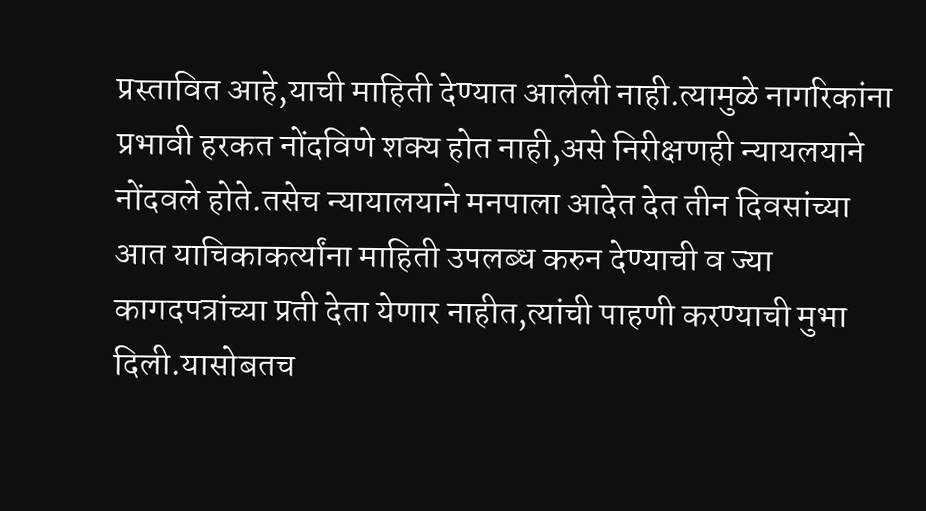प्रस्तावित आहे,याची माहिती देण्यात आलेली नाही.त्यामुळे नागरिकांना प्रभावी हरकत नोंदविणे शक्य होत नाही,असे निरीक्षणही न्यायलयाने नोंदवले होते.तसेच न्यायालयाने मनपाला आदेत देत तीन दिवसांच्या आत याचिकाकर्त्यांना माहिती उपलब्ध करुन देण्याची व ज्या कागदपत्रांच्या प्रती देता येणार नाहीत,त्यांची पाहणी करण्याची मुभा दिली.यासोबतच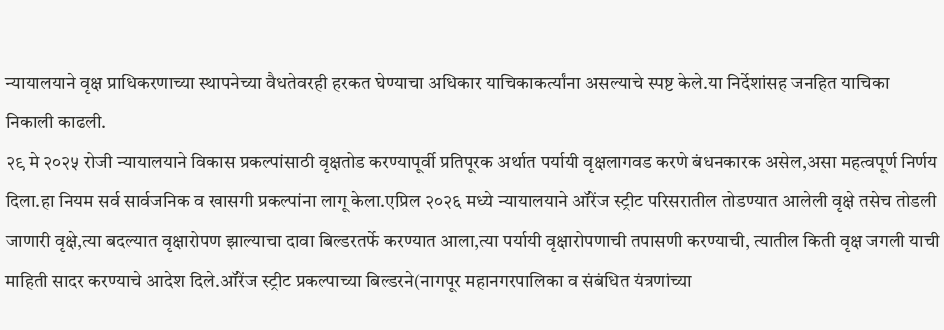न्यायालयाने वृक्ष प्राधिकरणाच्या स्थापनेच्या वैधतेवरही हरकत घेण्याचा अधिकार याचिकाकर्त्यांना असल्याचे स्पष्ट केले.या निर्देशांसह जनहित याचिका निकाली काढली.
२९ मे २०२५ रोजी न्यायालयाने विकास प्रकल्पांसाठी वृक्षतोड करण्यापूर्वी प्रतिपूरक अर्थात पर्यायी वृक्षलागवड करणे बंधनकारक असेल,असा महत्वपूर्ण निर्णय दिला.हा नियम सर्व सार्वजनिक व खासगी प्रकल्पांना लागू केला.एप्रिल २०२६ मध्ये न्यायालयाने ऑरेंज स्ट्रीट परिसरातील तोडण्यात आलेली वृक्षे तसेच तोडली जाणारी वृक्षे,त्या बदल्यात वृक्षारोपण झाल्याचा दावा बिल्डरतर्फे करण्यात आला,त्या पर्यायी वृक्षारोपणाची तपासणी करण्याची, त्यातील किती वृक्ष जगली याची माहिती सादर करण्याचे आदेश दिले.ऑरेंज स्ट्रीट प्रकल्पाच्या बिल्डरने(नागपूर महानगरपालिका व संबंधित यंत्रणांच्या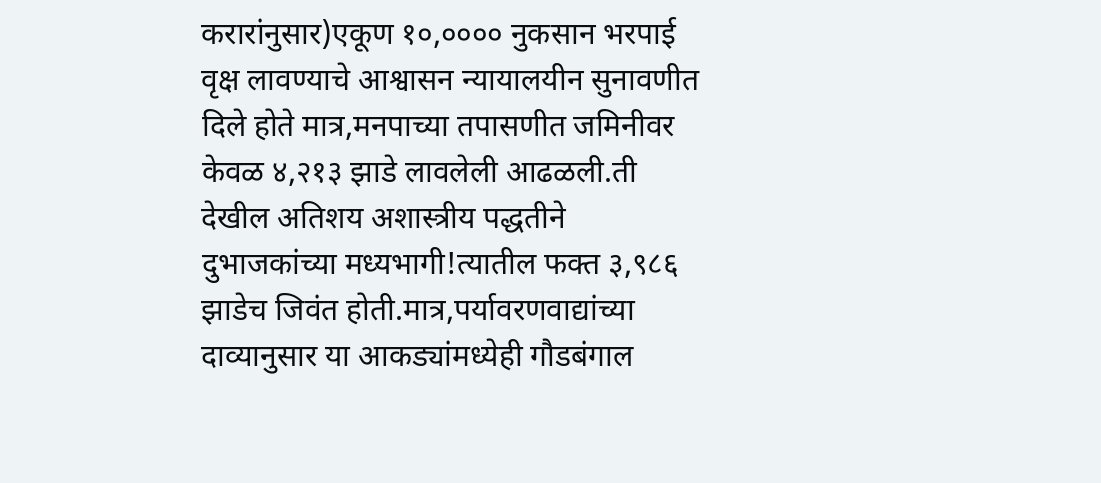करारांनुसार)एकूण १०,०००० नुकसान भरपाई वृक्ष लावण्याचे आश्वासन न्यायालयीन सुनावणीत दिले होते मात्र,मनपाच्या तपासणीत जमिनीवर केवळ ४,२१३ झाडे लावलेली आढळली.ती देखील अतिशय अशास्त्रीय पद्धतीने दुभाजकांच्या मध्यभागी!त्यातील फक्त ३,९८६ झाडेच जिवंत होती.मात्र,पर्यावरणवाद्यांच्या दाव्यानुसार या आकड्यांमध्येही गौडबंगाल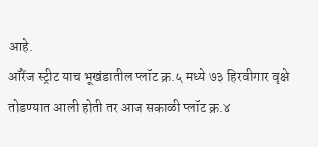आहे.
ऑरेंज स्ट्रीट याच भूखंडातील प्लॉट क्र.५ मध्ये ७३ हिरवीगार वृक्षे तोडण्यात आली होती तर आज सकाळी प्लॉट क्र.४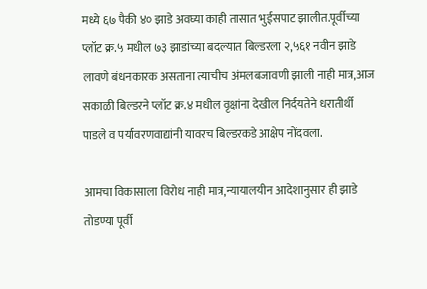मध्ये ६७ पैकी ४० झाडे अवघ्या काही तासात भुईसपाट झालीत.पूर्वीच्या प्लॉट क्र.५ मधील ७३ झाडांच्या बदल्यात बिल्डरला २,५६१ नवीन झाडे लावणे बंधनकारक असताना त्याचीच अंमलबजावणी झाली नाही मात्र,आज सकाळी बिल्डरने प्लॉट क्र.४ मधील वृक्षांना देखील निर्दयतेने धरातीर्थी पाडले व पर्यावरणवाद्यांनी यावरच बिल्डरकडे आक्षेप नोंदवला.

आमचा विकासाला विरोध नाही मात्र,न्यायालयीन आदेशानुसार ही झाडे तोडण्या पूर्वी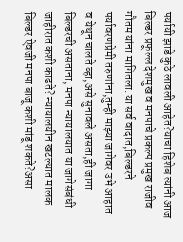पर्यायी झाडे कुठे लावली आहेत?याचा हिशेब त्यांनी आज बिल्डर प्रफूल्ल देशमुख व मनपाचे प्रकल्प प्रमुख राजीव गौतम यांना मागितला.या सर्व वादात,बिल्डरने पर्यावरणप्रेमी तरुणांना,तुम्ही माझ्या जागेवर उभे आहात व येथून चालते व्हा,असे सुनावले असता,ही जागा बिल्डरची असताना, मनपा न्यायालयात या जागेसंबंधी जाहीरात कशी काढते? न्यायालयीन खटल्यात मालक बिल्डर ऐवजी मनपा बाजू कशी मांडू शकते?असा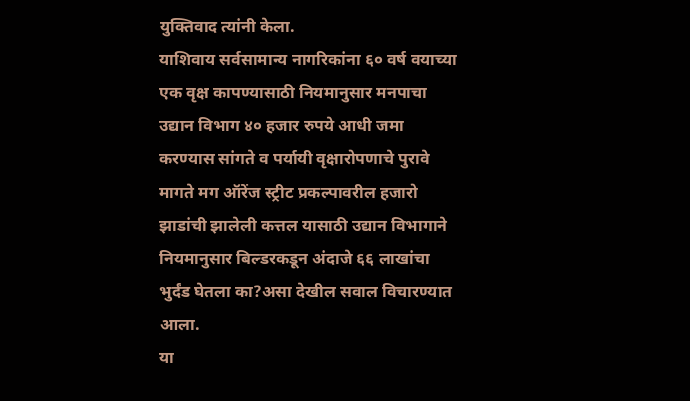युक्तिवाद त्यांनी केला.
याशिवाय सर्वसामान्य नागरिकांना ६० वर्ष वयाच्या एक वृक्ष कापण्यासाठी नियमानुसार मनपाचा उद्यान विभाग ४० हजार रुपये आधी जमा करण्यास सांगते व पर्यायी वृक्षारोपणाचे पुरावे मागते मग ऑरेंज स्ट्रीट प्रकल्पावरील हजारो झाडांची झालेली कत्तल यासाठी उद्यान विभागाने नियमानुसार बिल्डरकडून अंदाजे ६६ लाखांचा भुर्दंड घेतला का?असा देखील सवाल विचारण्यात आला.
या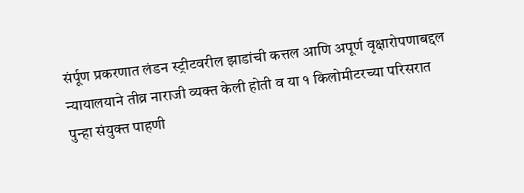संर्पूण प्रकरणात लंडन स्ट्रीटवरील झाडांची कत्तल आणि अपूर्ण वृक्षारोपणाबद्दल न्यायालयाने तीव्र नाराजी व्यक्त केली होती व या १ किलोमीटरच्या परिसरात पुन्हा संयुक्त पाहणी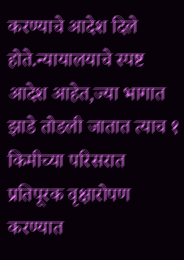करण्याचे आदेश दिले होते.न्यायालयाचे स्पष्ट आदेश आहेत,ज्या भागात झाडे तोडली जातात त्याच १ किमीच्या परिसरात प्रतिपूरक वृक्षारोपण करण्यात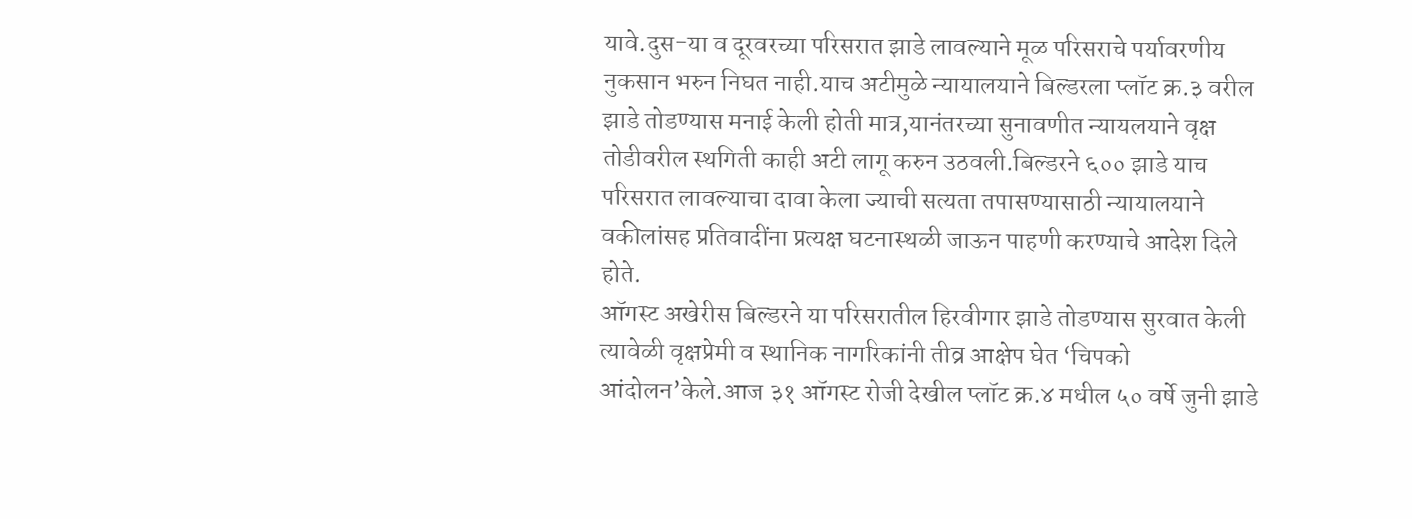यावे.दुस-या व दूरवरच्या परिसरात झाडे लावल्याने मूळ परिसराचे पर्यावरणीय नुकसान भरुन निघत नाही.याच अटीमुळे न्यायालयाने बिल्डरला प्लॉट क्र.३ वरील झाडे तोडण्यास मनाई केली होती मात्र,यानंतरच्या सुनावणीत न्यायलयाने वृक्ष तोडीवरील स्थगिती काही अटी लागू करुन उठवली.बिल्डरने ६०० झाडे याच परिसरात लावल्याचा दावा केला ज्याची सत्यता तपासण्यासाठी न्यायालयाने वकीलांसह प्रतिवादींना प्रत्यक्ष घटनास्थळी जाऊन पाहणी करण्याचे आदेश दिले होते.
ऑगस्ट अखेरीस बिल्डरने या परिसरातील हिरवीगार झाडे तोडण्यास सुरवात केली त्यावेळी वृक्षप्रेमी व स्थानिक नागरिकांनी तीव्र आक्षेप घेत ‘चिपको आंदोलन’केले.आज ३१ ऑगस्ट रोजी देखील प्लॉट क्र.४ मधील ५० वर्षे जुनी झाडे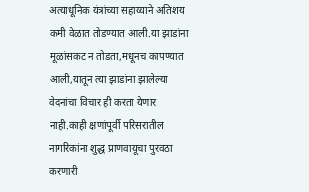अत्याधूनिक यंत्रांच्या सहाय्याने अतिशय कमी वेळात तोडण्यात आली.या झाडांना मूळांसकट न तोडता,मधूनच कापण्यात आली,यातून त्या झाडांना झालेल्या वेदनांचा विचार ही करता येणार नाही.काही क्षणांपूर्वी परिसरातील नागरिकांना शुद्ध प्राणवायूचा पुरवठा करणारी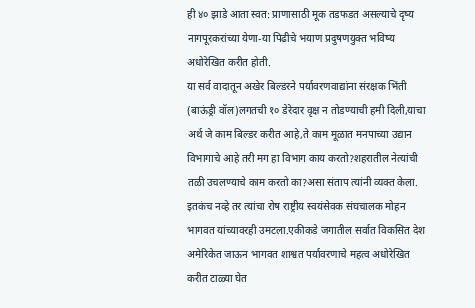ही ४० झाडे आता स्वत: प्राणासाठी मूक तडफडत असल्याचे दृष्य नागपूरकरांच्या येणा-या पिढीचे भयाण प्रदुषणयुक्त भविष्य अधोरेखित करीत होती.
या सर्व वादातून अखेर बिल्डरने पर्यावरणवाद्यांना संरक्षक भिंती (बाऊंड्री वॉल)लगतची १० डेरेदार वृक्ष न तोडण्याची हमी दिली,याचा अर्थ जे काम बिल्डर करीत आहे,ते काम मूळात मनपाच्या उद्यान विभागाचे आहे तरी मग हा विभाग काय करतो?शहरातील नेत्यांची तळी उचलण्याचे काम करतो का?असा संताप त्यांनी व्यक्त केला.
इतकंच नव्हे तर त्यांचा रोष राष्ट्रीय स्वयंसेवक संघचालक मोहन भागवत यांच्यावरही उमटला.एकीकडे जगातील सर्वात विकसित देश अमेरिकेत जाऊन भागवत शाश्वत पर्यावरणाचे महत्व अधोरेखित करीत टाळ्या घेत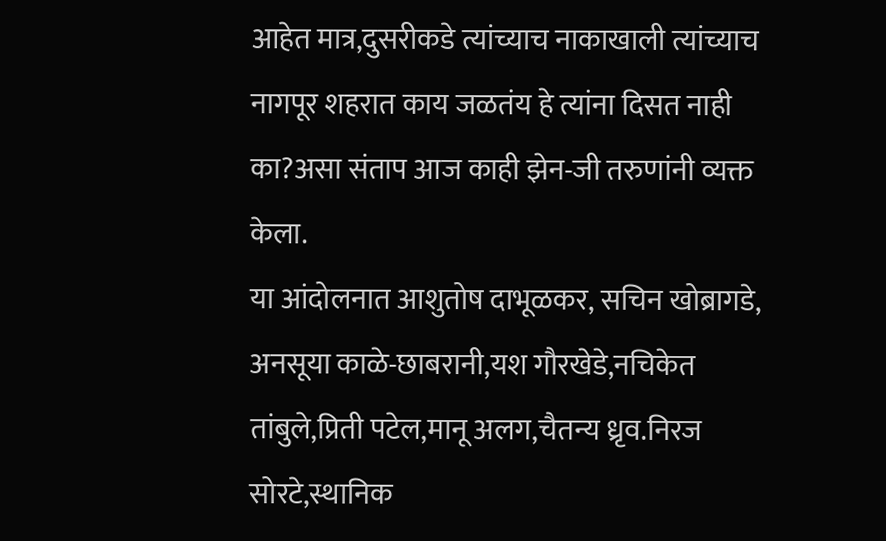आहेत मात्र,दुसरीकडे त्यांच्याच नाकाखाली त्यांच्याच नागपूर शहरात काय जळतंय हे त्यांना दिसत नाही का?असा संताप आज काही झेन-जी तरुणांनी व्यक्त केला.
या आंदोलनात आशुतोष दाभूळकर, सचिन खोब्रागडे, अनसूया काळे-छाबरानी,यश गौरखेडे,नचिकेत तांबुले,प्रिती पटेल,मानू अलग,चैतन्य ध्रृव.निरज सोरटे,स्थानिक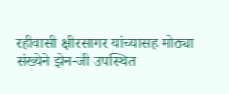रहीवासी क्षीरसागर यांच्यासह मोठ्या संख्येने झेन-जी उपस्थित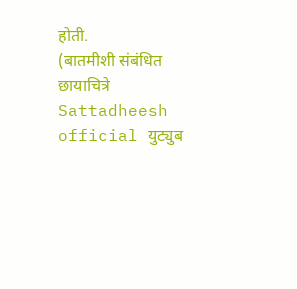होती.
(बातमीशी संबंधित छायाचित्रे Sattadheesh official युट्युब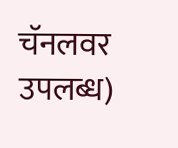चॅनलवर उपलब्ध)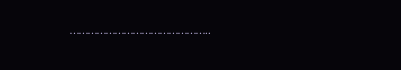………………………………………..